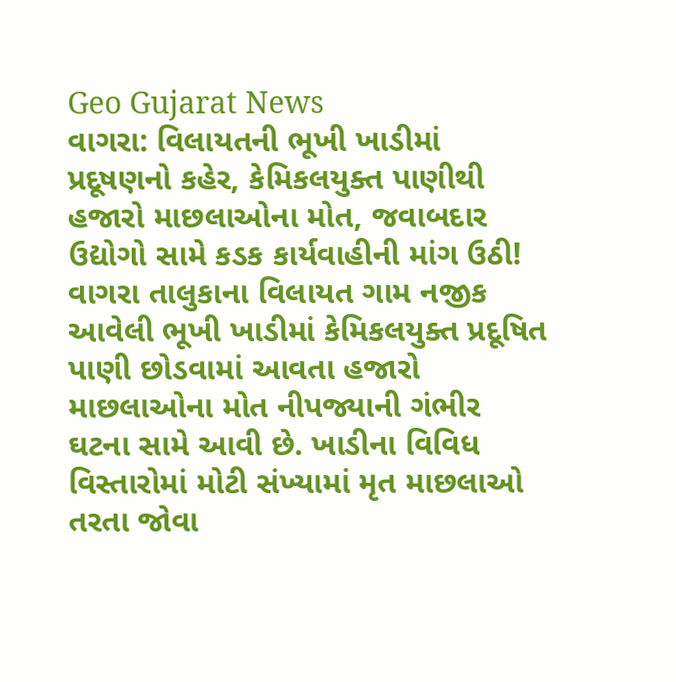Geo Gujarat News
વાગરા: વિલાયતની ભૂખી ખાડીમાં પ્રદૂષણનો કહેર, કેમિકલયુક્ત પાણીથી હજારો માછલાઓના મોત, જવાબદાર ઉદ્યોગો સામે કડક કાર્યવાહીની માંગ ઉઠી!
વાગરા તાલુકાના વિલાયત ગામ નજીક આવેલી ભૂખી ખાડીમાં કેમિકલયુક્ત પ્રદૂષિત પાણી છોડવામાં આવતા હજારો માછલાઓના મોત નીપજ્યાની ગંભીર ઘટના સામે આવી છે. ખાડીના વિવિધ વિસ્તારોમાં મોટી સંખ્યામાં મૃત માછલાઓ તરતા જોવા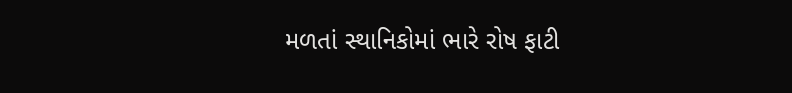મળતાં સ્થાનિકોમાં ભારે રોષ ફાટી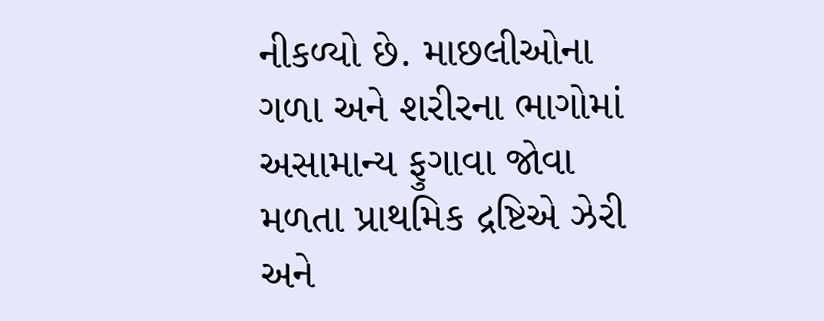નીકળ્યો છે. માછલીઓના ગળા અને શરીરના ભાગોમાં અસામાન્ય ફુગાવા જોવા મળતા પ્રાથમિક દ્રષ્ટિએ ઝેરી અને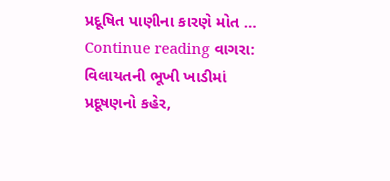પ્રદૂષિત પાણીના કારણે મોત … Continue reading વાગરા: વિલાયતની ભૂખી ખાડીમાં પ્રદૂષણનો કહેર,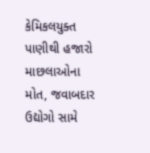કેમિકલયુક્ત પાણીથી હજારો માછલાઓના મોત, જવાબદાર ઉદ્યોગો સામે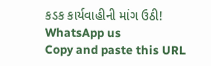કડક કાર્યવાહીની માંગ ઉઠી!
WhatsApp us
Copy and paste this URL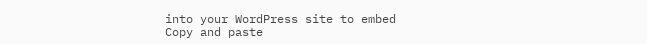into your WordPress site to embed
Copy and paste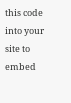this code into your site to embed